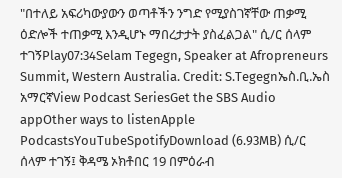"በተለይ አፍሪካውያውን ወጣቶችን ንግድ የሚያስገኛቸው ጠቃሚ ዕድሎች ተጠቃሚ እንዲሆኑ ማበረታታት ያስፈልጋል" ሲ/ር ሰላም ተገኝPlay07:34Selam Tegegn, Speaker at Afropreneurs Summit, Western Australia. Credit: S.Tegegnኤስ.ቢ.ኤስ አማርኛView Podcast SeriesGet the SBS Audio appOther ways to listenApple PodcastsYouTubeSpotifyDownload (6.93MB) ሲ/ር ሰላም ተገኝ፤ ቅዳሜ ኦክቶበር 19 በምዕራብ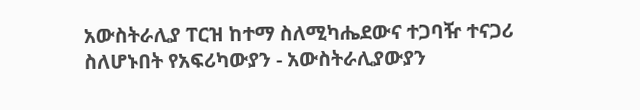አውስትራሊያ ፐርዝ ከተማ ስለሚካሔደውና ተጋባዥ ተናጋሪ ስለሆኑበት የአፍሪካውያን - አውስትራሊያውያን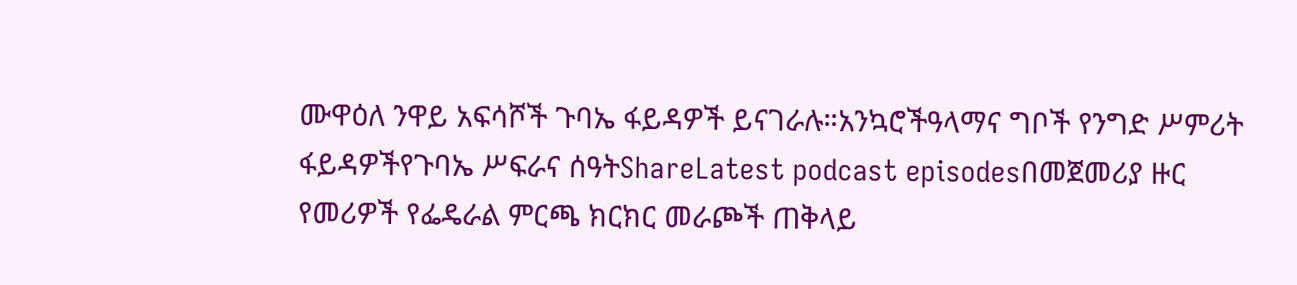ሙዋዕለ ንዋይ አፍሳሾች ጉባኤ ፋይዳዎች ይናገራሉ።አንኳሮችዓላማና ግቦች የንግድ ሥምሪት ፋይዳዎችየጉባኤ ሥፍራና ሰዓትShareLatest podcast episodesበመጀመሪያ ዙር የመሪዎች የፌዴራል ምርጫ ክርክር መራጮች ጠቅላይ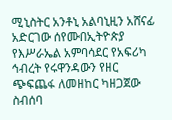ሚኒስትር አንቶኒ አልባኒዚን አሸናፊ አድርገው ሰየሙበኢትዮጵያ የእሥራኤል አምባሳደር የአፍሪካ ኅብረት የሩዋንዳውን የዘር ጭፍጨፋ ለመዘከር ካዘጋጀው ስብሰባ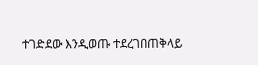ተገድደው እንዲወጡ ተደረገበጠቅላይ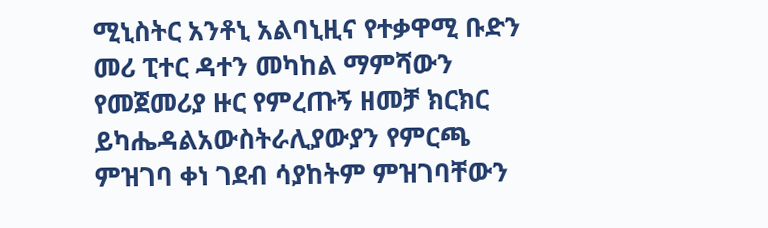ሚኒስትር አንቶኒ አልባኒዚና የተቃዋሚ ቡድን መሪ ፒተር ዳተን መካከል ማምሻውን የመጀመሪያ ዙር የምረጡኝ ዘመቻ ክርክር ይካሔዳልአውስትራሊያውያን የምርጫ ምዝገባ ቀነ ገደብ ሳያከትም ምዝገባቸውን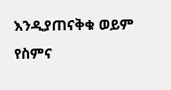እንዲያጠናቅቁ ወይም የስምና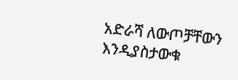አድራሻ ለውጦቻቸውን እንዲያስታውቁ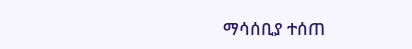ማሳሰቢያ ተሰጠ